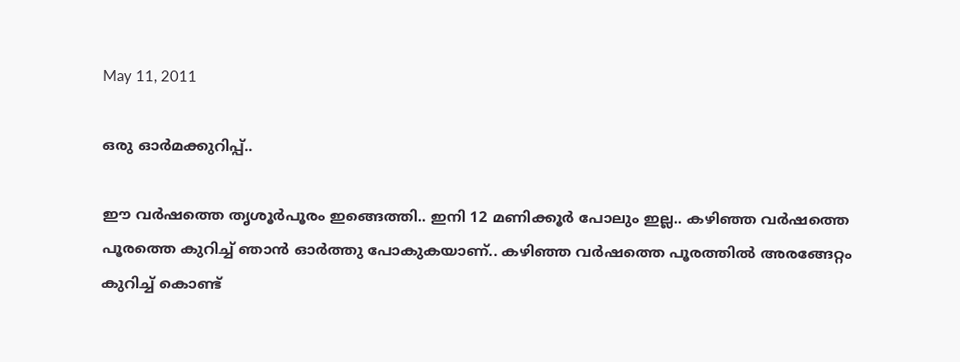May 11, 2011

ഒരു ഓര്‍മക്കുറിപ്പ്..

ഈ വര്‍ഷത്തെ തൃശൂര്‍പൂരം ഇങ്ങെത്തി.. ഇനി 12 മണിക്കൂര്‍ പോലും ഇല്ല.. കഴിഞ്ഞ വര്‍ഷത്തെ പൂരത്തെ കുറിച്ച് ഞാന്‍ ഓര്‍ത്തു പോകുകയാണ്.. കഴിഞ്ഞ വര്‍ഷത്തെ പൂരത്തില്‍ അരങ്ങേറ്റം കുറിച്ച് കൊണ്ട്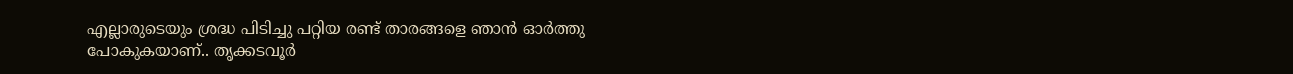എല്ലാരുടെയും ശ്രദ്ധ പിടിച്ചു പറ്റിയ രണ്ട് താരങ്ങളെ ഞാന്‍ ഓര്‍ത്തു പോകുകയാണ്.. തൃക്കടവൂര്‍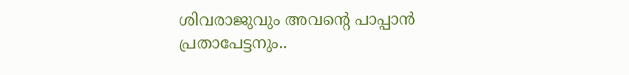ശിവരാജുവും അവന്‍റെ പാപ്പാന്‍ പ്രതാപേട്ടനും..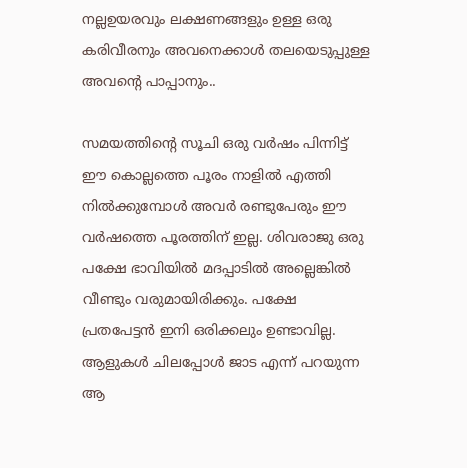നല്ലഉയരവും ലക്ഷണങ്ങളും ഉള്ള ഒരു കരിവീരനും അവനെക്കാള്‍ തലയെടുപ്പുള്ള അവന്‍റെ പാപ്പാനും..

സമയത്തിന്‍റെ സൂചി ഒരു വര്‍ഷം പിന്നിട്ട് ഈ കൊല്ലത്തെ പൂരം നാളില്‍ എത്തി നില്‍ക്കുമ്പോള്‍ അവര്‍ രണ്ടുപേരും ഈ വര്‍ഷത്തെ പൂരത്തിന് ഇല്ല. ശിവരാജു ഒരു പക്ഷേ ഭാവിയില്‍ മദപ്പാടില്‍ അല്ലെങ്കില്‍ വീണ്ടും വരുമായിരിക്കും. പക്ഷേ പ്രതപേട്ടന്‍ ഇനി ഒരിക്കലും ഉണ്ടാവില്ല. ആളുകള്‍ ചിലപ്പോള്‍ ജാട എന്ന് പറയുന്ന ആ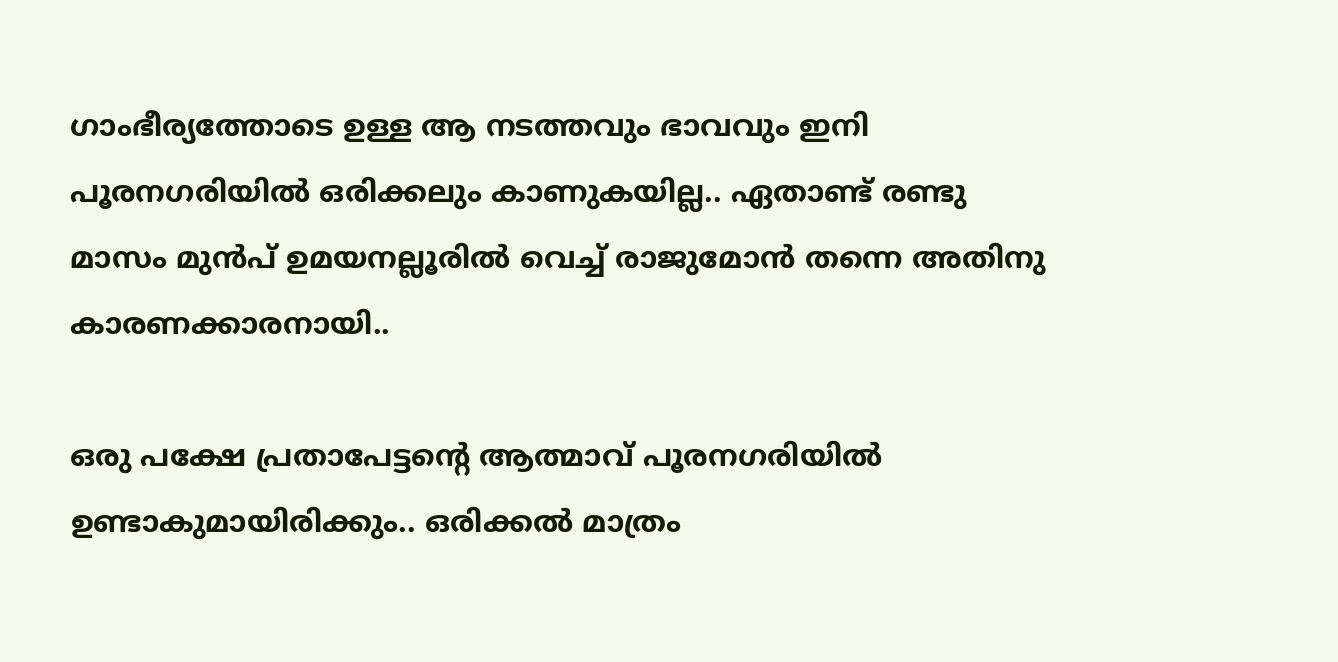ഗാംഭീര്യത്തോടെ ഉള്ള ആ നടത്തവും ഭാവവും ഇനി പൂരനഗരിയില്‍ ഒരിക്കലും കാണുകയില്ല.. ഏതാണ്ട് രണ്ടു മാസം മുന്‍പ് ഉമയനല്ലൂരില്‍ വെച്ച് രാജുമോന്‍ തന്നെ അതിനു കാരണക്കാരനായി..

ഒരു പക്ഷേ പ്രതാപേട്ടന്റെ ആത്മാവ് പൂരനഗരിയില്‍ ഉണ്ടാകുമായിരിക്കും.. ഒരിക്കല്‍ മാത്രം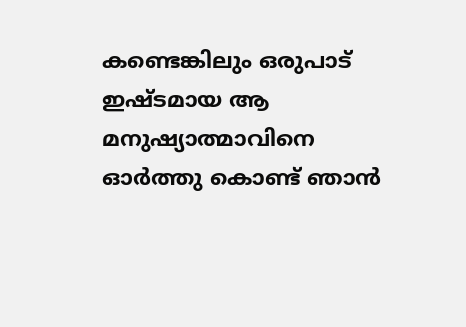കണ്ടെങ്കിലും ഒരുപാട് ഇഷ്ടമായ ആ മനുഷ്യാത്മാവിനെ ഓര്‍ത്തു കൊണ്ട് ഞാന്‍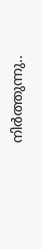നിര്‍ത്തുന്നു..